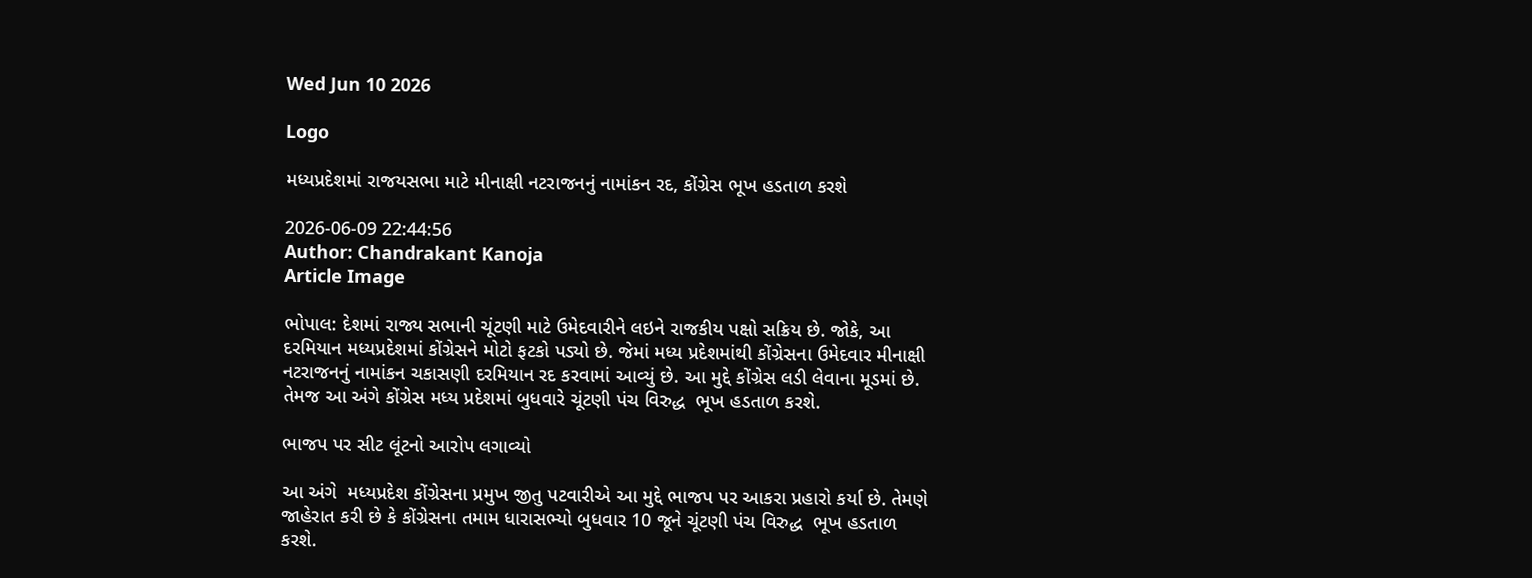Wed Jun 10 2026

Logo

મધ્યપ્રદેશમાં રાજયસભા માટે મીનાક્ષી નટરાજનનું નામાંકન રદ, કોંગ્રેસ ભૂખ હડતાળ કરશે

2026-06-09 22:44:56
Author: Chandrakant Kanoja
Article Image

ભોપાલ: દેશમાં રાજ્ય સભાની ચૂંટણી માટે ઉમેદવારીને લઇને રાજકીય પક્ષો સક્રિય છે. જોકે, આ દરમિયાન મધ્યપ્રદેશમાં કોંગ્રેસને મોટો ફટકો પડ્યો છે. જેમાં મધ્ય પ્રદેશમાંથી કોંગ્રેસના ઉમેદવાર મીનાક્ષી નટરાજનનું નામાંકન ચકાસણી દરમિયાન રદ કરવામાં આવ્યું છે. આ મુદ્દે કોંગ્રેસ લડી લેવાના મૂડમાં છે. તેમજ આ અંગે કોંગ્રેસ મધ્ય પ્રદેશમાં બુધવારે ચૂંટણી પંચ વિરુદ્ધ  ભૂખ હડતાળ કરશે.

ભાજપ પર સીટ લૂંટનો આરોપ લગાવ્યો

આ અંગે  મધ્યપ્રદેશ કોંગ્રેસના પ્રમુખ જીતુ પટવારીએ આ મુદ્દે ભાજપ પર આકરા પ્રહારો કર્યા છે. તેમણે જાહેરાત કરી છે કે કોંગ્રેસના તમામ ધારાસભ્યો બુધવાર 10 જૂને ચૂંટણી પંચ વિરુદ્ધ  ભૂખ હડતાળ કરશે.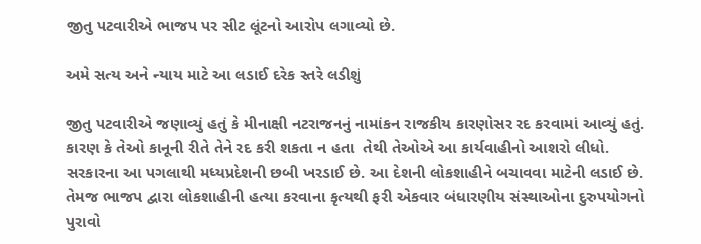જીતુ પટવારીએ ભાજપ પર સીટ લૂંટનો આરોપ લગાવ્યો છે.

અમે સત્ય અને ન્યાય માટે આ લડાઈ દરેક સ્તરે લડીશું

જીતુ પટવારીએ જણાવ્યું હતું કે મીનાક્ષી નટરાજનનું નામાંકન રાજકીય કારણોસર રદ કરવામાં આવ્યું હતું. કારણ કે તેઓ કાનૂની રીતે તેને રદ કરી શકતા ન હતા  તેથી તેઓએ આ કાર્યવાહીનો આશરો લીધો. સરકારના આ પગલાથી મધ્યપ્રદેશની છબી ખરડાઈ છે. આ દેશની લોકશાહીને બચાવવા માટેની લડાઈ છે. તેમજ ભાજપ દ્વારા લોકશાહીની હત્યા કરવાના કૃત્યથી ફરી એકવાર બંધારણીય સંસ્થાઓના દુરુપયોગનો પુરાવો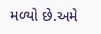મળ્યો છે.અમે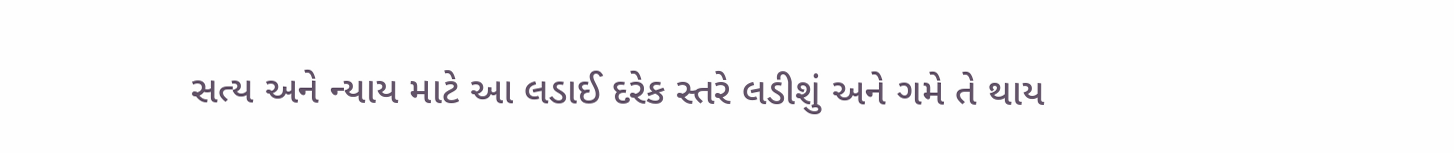સત્ય અને ન્યાય માટે આ લડાઈ દરેક સ્તરે લડીશું અને ગમે તે થાય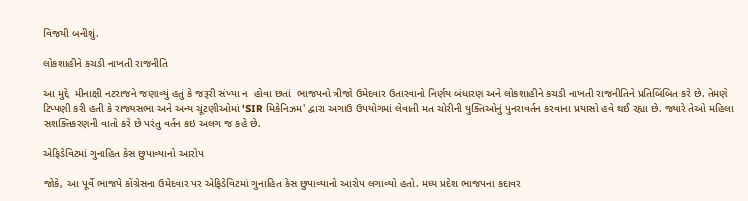વિજયી બનીશું.

લોકશાહીને કચડી નાખતી રાજનીતિ

આ મુદ્દે  મીનાક્ષી નટરાજને જણાવ્યું હતું કે જરૂરી સંખ્યા ન  હોવા છતાં  ભાજપનો ત્રીજો ઉમેદવાર ઉતારવાનો નિર્ણય બંધારણ અને લોકશાહીને કચડી નાખતી રાજનીતિને પ્રતિબિંબિત કરે છે. તેમણે ટિપ્પણી કરી હતી કે રાજ્યસભા અને અન્ય ચૂંટણીઓમાં 'SIR મિકેનિઝમ' દ્વારા અગાઉ ઉપયોગમાં લેવાતી મત ચોરીની યુક્તિઓનું પુનરાવર્તન કરવાના પ્રયાસો હવે થઈ રહ્યા છે. જ્યારે તેઓ મહિલા સશક્તિકરણની વાતો કરે છે પરંતુ વર્તન કઇ અલગ જ કહે છે.

એફિડેવિટમાં ગુનાહિત કેસ છુપાવ્યાનો આરોપ

જોકે, આ પૂર્વે ભાજપે કોંગ્રેસના ઉમેદવાર પર એફિડેવિટમાં ગુનાહિત કેસ છુપાવ્યાનો આરોપ લગાવ્યો હતો. મધ્ય પ્રદેશ ભાજપના કદાવર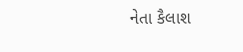નેતા કૈલાશ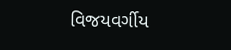વિજયવર્ગીય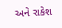અને રાકેશ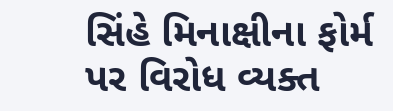સિંહે મિનાક્ષીના ફોર્મ પર વિરોધ વ્યક્ત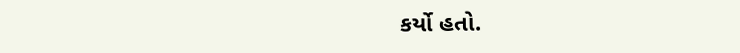કર્યો હતો.